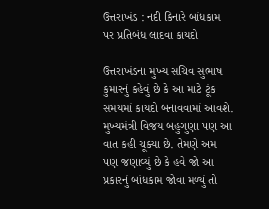ઉત્તરાખંડ : નદી કિનારે બાંધકામ પર પ્રતિબંધ લાદવા કાયદો

ઉત્તરાખંડના મુખ્ય સચિવ સુભાષ કુમારનું કહેવું છે કે આ માટે ટૂંક સમયમાં કાયદો બનાવવામાં આવશે. મુખ્યમંત્રી વિજય બહુગુણા પણ આ વાત કહી ચૂક્યા છે. તેમણે અમ પણ જણાવ્યું છે કે હવે જો આ પ્રકારનું બાંધકામ જોવા મળ્યું તો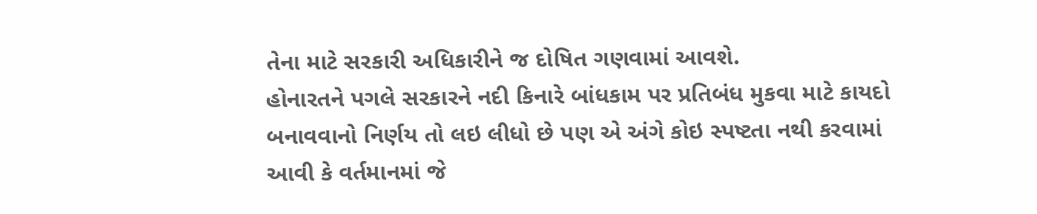તેના માટે સરકારી અધિકારીને જ દોષિત ગણવામાં આવશે.
હોનારતને પગલે સરકારને નદી કિનારે બાંધકામ પર પ્રતિબંધ મુકવા માટે કાયદો બનાવવાનો નિર્ણય તો લઇ લીધો છે પણ એ અંગે કોઇ સ્પષ્ટતા નથી કરવામાં આવી કે વર્તમાનમાં જે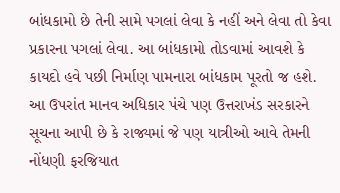બાંધકામો છે તેની સામે પગલાં લેવા કે નહીં અને લેવા તો કેવા પ્રકારના પગલાં લેવા. આ બાંધકામો તોડવામાં આવશે કે કાયદો હવે પછી નિર્માણ પામનારા બાંધકામ પૂરતો જ હશે.
આ ઉપરાંત માનવ અધિકાર પંચે પણ ઉત્તરાખંડ સરકારને સૂચના આપી છે કે રાજ્યમાં જે પણ યાત્રીઓ આવે તેમની નોંધણી ફરજિયાત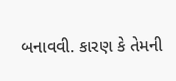બનાવવી. કારણ કે તેમની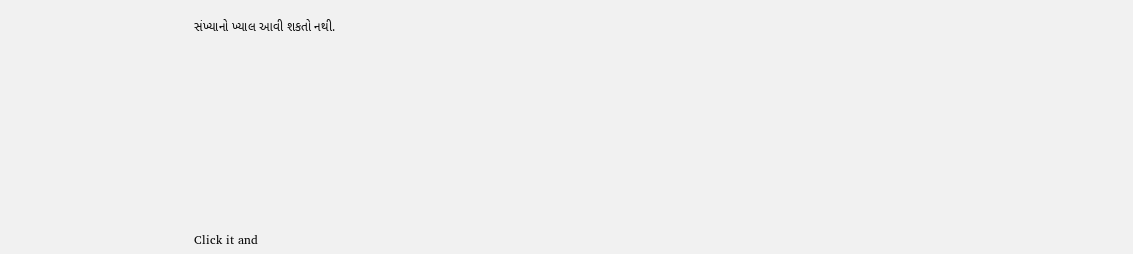સંખ્યાનો ખ્યાલ આવી શકતો નથી.












Click it and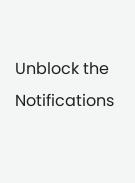Unblock the Notifications